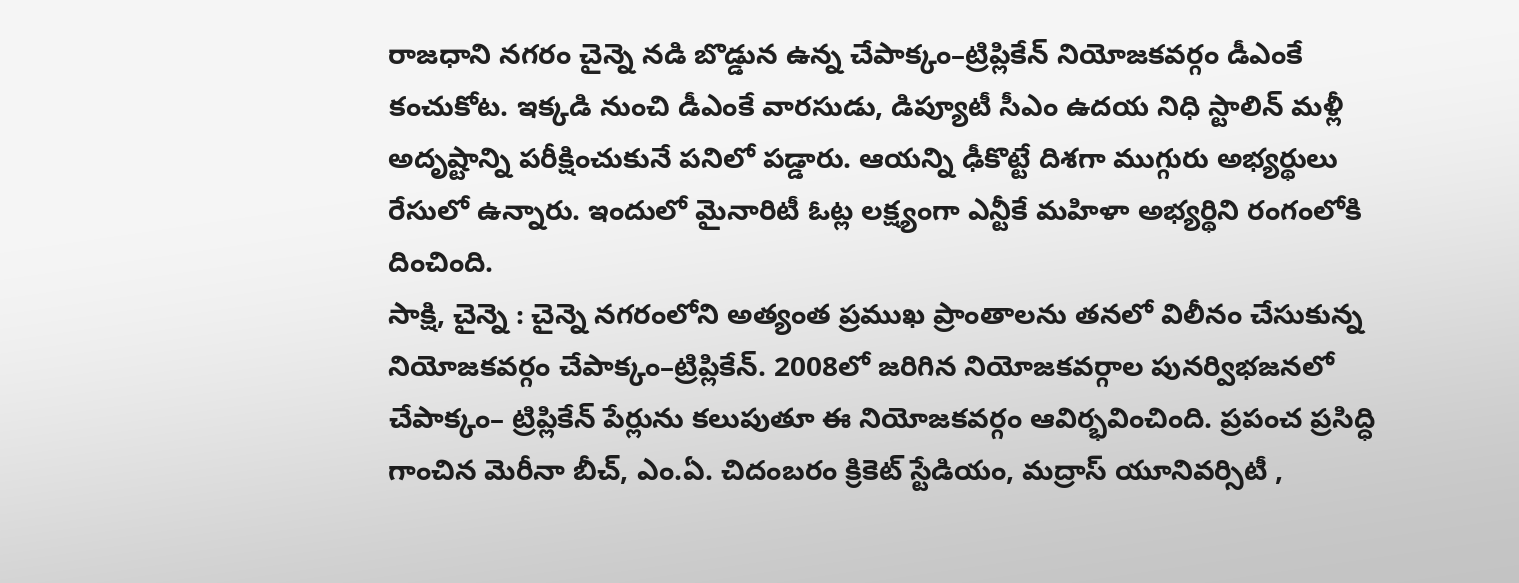రాజధాని నగరం చైన్నె నడి బొడ్డున ఉన్న చేపాక్కం–ట్రిప్లికేన్ నియోజకవర్గం డీఎంకే కంచుకోట. ఇక్కడి నుంచి డీఎంకే వారసుడు, డిప్యూటీ సీఎం ఉదయ నిధి స్టాలిన్ మళ్లీ అదృష్టాన్ని పరీక్షించుకునే పనిలో పడ్డారు. ఆయన్ని ఢీకొట్టే దిశగా ముగ్గురు అభ్యర్థులు రేసులో ఉన్నారు. ఇందులో మైనారిటీ ఓట్ల లక్ష్యంగా ఎన్టీకే మహిళా అభ్యర్థిని రంగంలోకి దించింది.
సాక్షి, చైన్నె : చైన్నె నగరంలోని అత్యంత ప్రముఖ ప్రాంతాలను తనలో విలీనం చేసుకున్న నియోజకవర్గం చేపాక్కం–ట్రిప్లికేన్. 2008లో జరిగిన నియోజకవర్గాల పునర్విభజనలో చేపాక్కం– ట్రిప్లికేన్ పేర్లును కలుపుతూ ఈ నియోజకవర్గం ఆవిర్భవించింది. ప్రపంచ ప్రసిద్ధి గాంచిన మెరీనా బీచ్, ఎం.ఏ. చిదంబరం క్రికెట్ స్టేడియం, మద్రాస్ యూనివర్సిటీ ,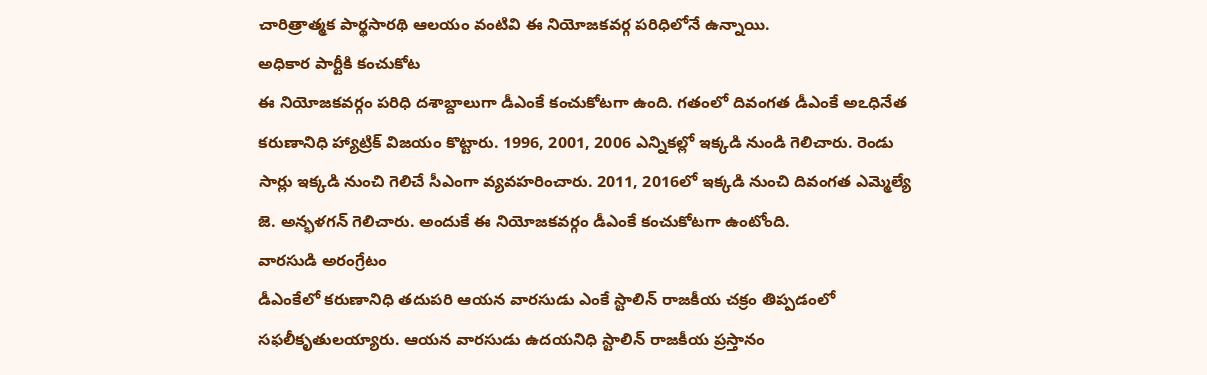చారిత్రాత్మక పార్థసారథి ఆలయం వంటివి ఈ నియోజకవర్గ పరిధిలోనే ఉన్నాయి.
అధికార పార్టీకి కంచుకోట
ఈ నియోజకవర్గం పరిధి దశాబ్దాలుగా డీఎంకే కంచుకోటగా ఉంది. గతంలో దివంగత డీఎంకే అఽధినేత కరుణానిధి హ్యాట్రిక్ విజయం కొట్టారు. 1996, 2001, 2006 ఎన్నికల్లో ఇక్కడి నుండి గెలిచారు. రెండు సార్లు ఇక్కడి నుంచి గెలిచే సీఎంగా వ్యవహరించారు. 2011, 2016లో ఇక్కడి నుంచి దివంగత ఎమ్మెల్యే జె. అన్భళగన్ గెలిచారు. అందుకే ఈ నియోజకవర్గం డీఎంకే కంచుకోటగా ఉంటోంది.
వారసుడి అరంగ్రేటం
డీఎంకేలో కరుణానిధి తదుపరి ఆయన వారసుడు ఎంకే స్టాలిన్ రాజకీయ చక్రం తిప్పడంలో సఫలీకృతులయ్యారు. ఆయన వారసుడు ఉదయనిధి స్టాలిన్ రాజకీయ ప్రస్తానం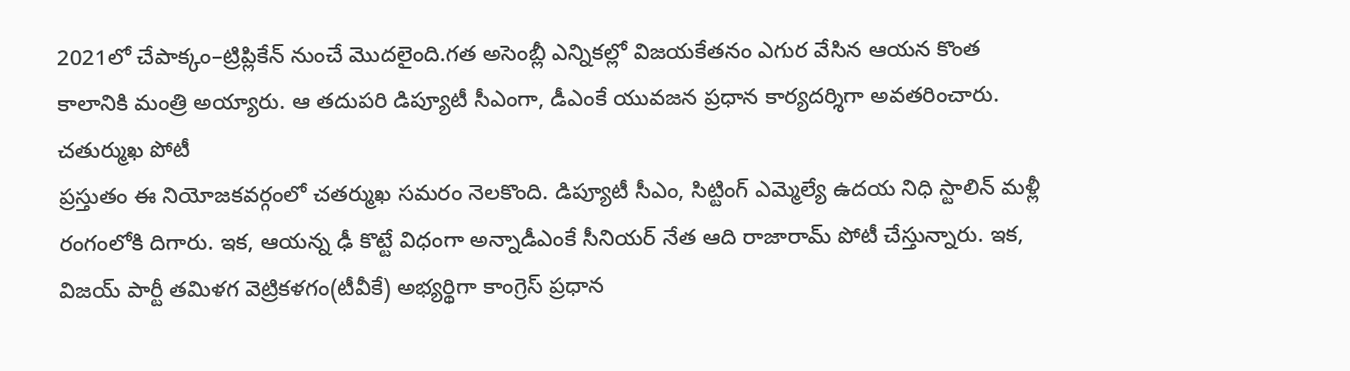2021లో చేపాక్కం–ట్రిప్లికేన్ నుంచే మొదలైంది.గత అసెంబ్లీ ఎన్నికల్లో విజయకేతనం ఎగుర వేసిన ఆయన కొంత కాలానికి మంత్రి అయ్యారు. ఆ తదుపరి డిప్యూటీ సీఎంగా, డీఎంకే యువజన ప్రధాన కార్యదర్శిగా అవతరించారు.
చతుర్ముఖ పోటీ
ప్రస్తుతం ఈ నియోజకవర్గంలో చతర్ముఖ సమరం నెలకొంది. డిప్యూటీ సీఎం, సిట్టింగ్ ఎమ్మెల్యే ఉదయ నిధి స్టాలిన్ మళ్లీ రంగంలోకి దిగారు. ఇక, ఆయన్న ఢీ కొట్టే విధంగా అన్నాడీఎంకే సీనియర్ నేత ఆది రాజారామ్ పోటీ చేస్తున్నారు. ఇక, విజయ్ పార్టీ తమిళగ వెట్రికళగం(టీవీకే) అభ్యర్థిగా కాంగ్రెస్ ప్రధాన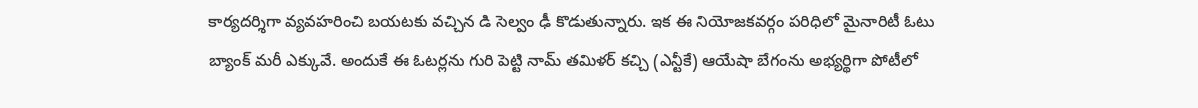కార్యదర్శిగా వ్యవహరించి బయటకు వచ్చిన డి సెల్వం ఢీ కొడుతున్నారు. ఇక ఈ నియోజకవర్గం పరిధిలో మైనారిటీ ఓటు బ్యాంక్ మరీ ఎక్కువే. అందుకే ఈ ఓటర్లను గురి పెట్టి నామ్ తమిళర్ కచ్చి (ఎన్టీకే) ఆయేషా బేగంను అభ్యర్థిగా పోటీలో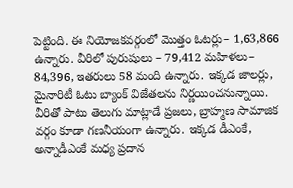పెట్టింది. ఈ నియోజకవర్గంలో మొత్తం ఓటర్లు– 1,63,866 ఉన్నారు. వీరిలో పురుషులు – 79,412 మహిళలు– 84,396, ఇతరులు 58 మంది ఉన్నారు. ఇక్కడ జాలర్లు, మైనారిటీ ఓటు బ్యాంక్ విజేతలను నిర్ణయించనున్నాయి. వీరితో పాటు తెలుగు మాట్లాడే ప్రజలు, బ్రాహ్మణ సామాజిక వర్గం కూడా గణనీయంగా ఉన్నారు. ఇక్కడ డీఎంకే, అన్నాడీఎంకే మధ్య ప్రదాన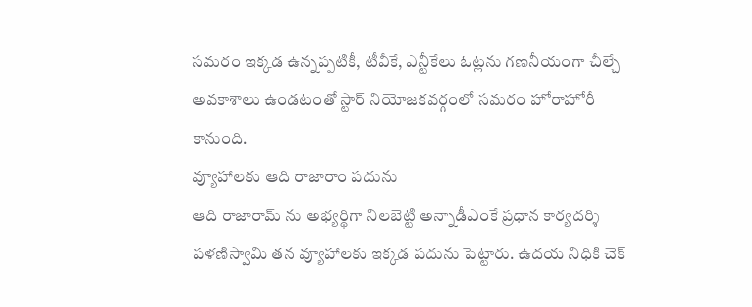సమరం ఇక్కడ ఉన్నప్పటికీ, టీవీకే, ఎన్టీకేలు ఓట్లను గణనీయంగా చీల్చే అవకాశాలు ఉండటంతో స్టార్ నియోజకవర్గంలో సమరం హోరాహోరీ కానుంది.
వ్యూహాలకు ఆది రాజారాం పదును
ఆది రాజారామ్ ను అభ్యర్థిగా నిలబెట్టి అన్నాడీఎంకే ప్రధాన కార్యదర్శి పళణిస్వామి తన వ్యూహాలకు ఇక్కడ పదును పెట్టారు. ఉదయ నిధికి చెక్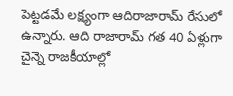పెట్టడమే లక్ష్యంగా ఆదిరాజారామ్ రేసులో ఉన్నారు. ఆది రాజారామ్ గత 40 ఏళ్లుగా చైన్నె రాజకీయాల్లో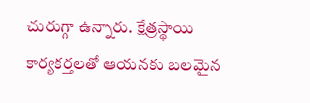చురుగ్గా ఉన్నారు. క్షేత్రస్థాయి కార్యకర్తలతో ఆయనకు బలమైన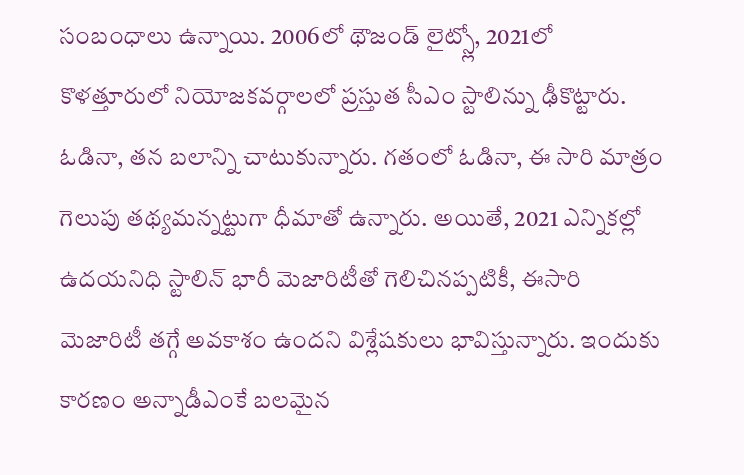సంబంధాలు ఉన్నాయి. 2006లో థౌజండ్ లైట్స్లో, 2021లో కొళత్తూరులో నియోజకవర్గాలలో ప్రస్తుత సీఎం స్టాలిన్ను ఢీకొట్టారు. ఓడినా, తన బలాన్ని చాటుకున్నారు. గతంలో ఓడినా, ఈ సారి మాత్రం గెలుపు తథ్యమన్నట్టుగా ధీమాతో ఉన్నారు. అయితే, 2021 ఎన్నికల్లో ఉదయనిధి స్టాలిన్ భారీ మెజారిటీతో గెలిచినప్పటికీ, ఈసారి మెజారిటీ తగ్గే అవకాశం ఉందని విశ్లేషకులు భావిస్తున్నారు. ఇందుకు కారణం అన్నాడీఎంకే బలమైన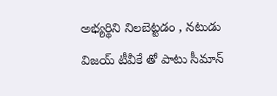అభ్యర్థిని నిలబెట్టడం , నటుడు విజయ్ టీవీకే తో పాటు సీమాన్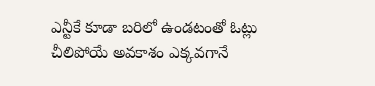ఎన్టీకే కూడా బరిలో ఉండటంతో ఓట్లు చీలిపోయే అవకాశం ఎక్కవగానే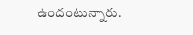ఉందంటున్నారు.